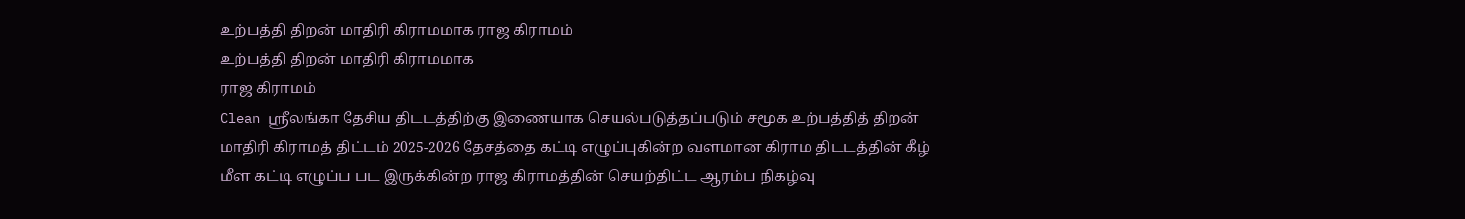உற்பத்தி திறன் மாதிரி கிராமமாக ராஜ கிராமம்
உற்பத்தி திறன் மாதிரி கிராமமாக
ராஜ கிராமம்
Clean ஸ்ரீலங்கா தேசிய திடடத்திற்கு இணையாக செயல்படுத்தப்படும் சமூக உற்பத்தித் திறன் மாதிரி கிராமத் திட்டம் 2025-2026 தேசத்தை கட்டி எழுப்புகின்ற வளமான கிராம திடடத்தின் கீழ் மீள கட்டி எழுப்ப பட இருக்கின்ற ராஜ கிராமத்தின் செயற்திட்ட ஆரம்ப நிகழ்வு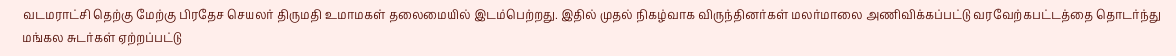வடமராட்சி தெற்கு மேற்கு பிரதேச செயலர் திருமதி உமாமகள் தலைமையில் இடம்பெற்றது. இதில் முதல் நிகழ்வாக விருந்தினர்கள் மலர்மாலை அணிவிக்கப்பட்டு வரவேற்கபட்டத்தை தொடர்ந்து மங்கல சுடர்கள் ஏற்றப்பட்டு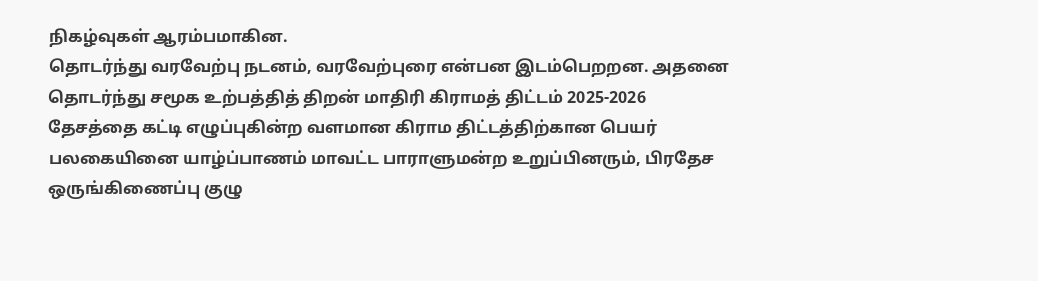நிகழ்வுகள் ஆரம்பமாகின.
தொடர்ந்து வரவேற்பு நடனம், வரவேற்புரை என்பன இடம்பெறறன. அதனை தொடர்ந்து சமூக உற்பத்தித் திறன் மாதிரி கிராமத் திட்டம் 2025-2026 தேசத்தை கட்டி எழுப்புகின்ற வளமான கிராம திட்டத்திற்கான பெயர் பலகையினை யாழ்ப்பாணம் மாவட்ட பாராளுமன்ற உறுப்பினரும், பிரதேச ஒருங்கிணைப்பு குழு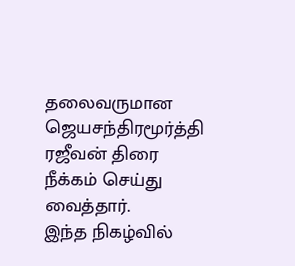தலைவருமான ஜெயசந்திரமூர்த்தி ரஜீவன் திரை நீக்கம் செய்து வைத்தார்.
இந்த நிகழ்வில்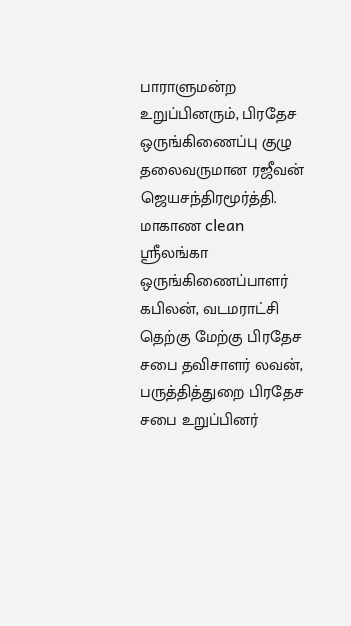பாராளுமன்ற உறுப்பினரும், பிரதேச ஒருங்கிணைப்பு குழு தலைவருமான ரஜீவன் ஜெயசந்திரமூர்த்தி.
மாகாண clean ஸ்ரீலங்கா ஒருங்கிணைப்பாளர் கபிலன், வடமராட்சி தெற்கு மேற்கு பிரதேச சபை தவிசாளர் லவன், பருத்தித்துறை பிரதேச சபை உறுப்பினர்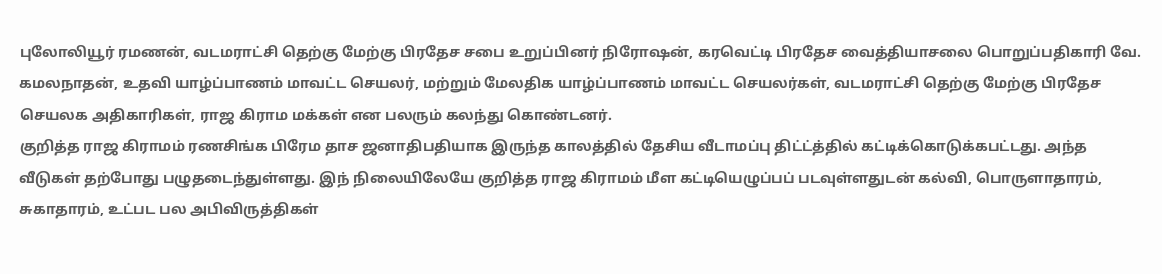புலோலியூர் ரமணன், வடமராட்சி தெற்கு மேற்கு பிரதேச சபை உறுப்பினர் நிரோஷன், கரவெட்டி பிரதேச வைத்தியாசலை பொறுப்பதிகாரி வே. கமலநாதன், உதவி யாழ்ப்பாணம் மாவட்ட செயலர், மற்றும் மேலதிக யாழ்ப்பாணம் மாவட்ட செயலர்கள், வடமராட்சி தெற்கு மேற்கு பிரதேச செயலக அதிகாரிகள், ராஜ கிராம மக்கள் என பலரும் கலந்து கொண்டனர்.
குறித்த ராஜ கிராமம் ரணசிங்க பிரேம தாச ஜனாதிபதியாக இருந்த காலத்தில் தேசிய வீடாமப்பு திட்ட்த்தில் கட்டிக்கொடுக்கபட்டது. அந்த வீடுகள் தற்போது பழுதடைந்துள்ளது. இந் நிலையிலேயே குறித்த ராஜ கிராமம் மீள கட்டியெழுப்பப் படவுள்ளதுடன் கல்வி, பொருளாதாரம், சுகாதாரம், உட்பட பல அபிவிருத்திகள்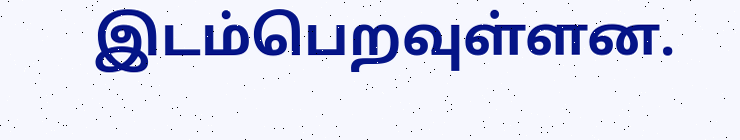இடம்பெறவுள்ளன.